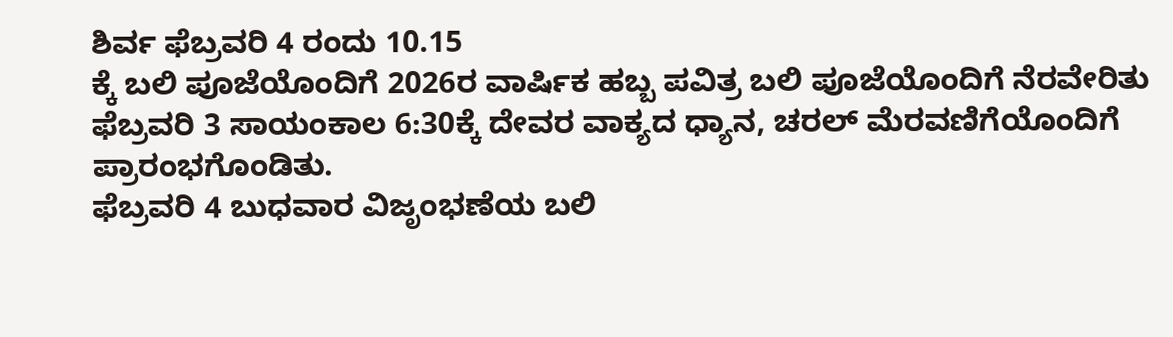ಶಿರ್ವ ಫೆಬ್ರವರಿ 4 ರಂದು 10.15
ಕ್ಕೆ ಬಲಿ ಪೂಜೆಯೊಂದಿಗೆ 2026ರ ವಾರ್ಷಿಕ ಹಬ್ಬ ಪವಿತ್ರ ಬಲಿ ಪೂಜೆಯೊಂದಿಗೆ ನೆರವೇರಿತು
ಫೆಬ್ರವರಿ 3 ಸಾಯಂಕಾಲ 6:30ಕ್ಕೆ ದೇವರ ವಾಕ್ಯದ ಧ್ಯಾನ, ಚರಲ್ ಮೆರವಣಿಗೆಯೊಂದಿಗೆ ಪ್ರಾರಂಭಗೊಂಡಿತು.
ಫೆಬ್ರವರಿ 4 ಬುಧವಾರ ವಿಜೃಂಭಣೆಯ ಬಲಿ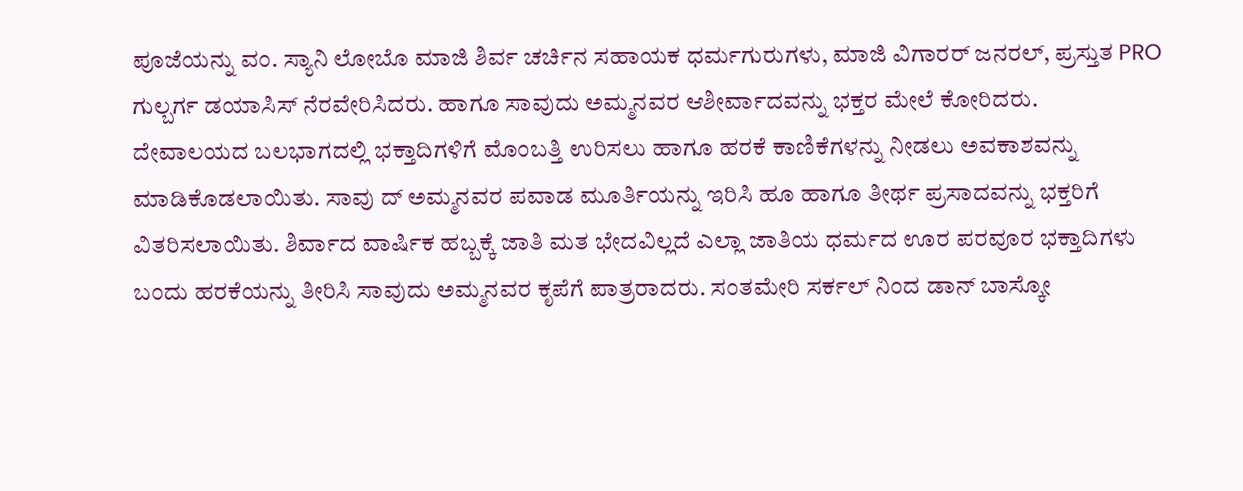ಪೂಜೆಯನ್ನು ವಂ. ಸ್ಯಾನಿ ಲೋಬೊ ಮಾಜಿ ಶಿರ್ವ ಚರ್ಚಿನ ಸಹಾಯಕ ಧರ್ಮಗುರುಗಳು, ಮಾಜಿ ವಿಗಾರರ್ ಜನರಲ್, ಪ್ರಸ್ತುತ PRO ಗುಲ್ಬರ್ಗ ಡಯಾಸಿಸ್ ನೆರವೇರಿಸಿದರು. ಹಾಗೂ ಸಾವುದು ಅಮ್ಮನವರ ಆಶೀರ್ವಾದವನ್ನು ಭಕ್ತರ ಮೇಲೆ ಕೋರಿದರು.
ದೇವಾಲಯದ ಬಲಭಾಗದಲ್ಲಿ ಭಕ್ತಾದಿಗಳಿಗೆ ಮೊಂಬತ್ತಿ ಉರಿಸಲು ಹಾಗೂ ಹರಕೆ ಕಾಣಿಕೆಗಳನ್ನು ನೀಡಲು ಅವಕಾಶವನ್ನು ಮಾಡಿಕೊಡಲಾಯಿತು. ಸಾವು ದ್ ಅಮ್ಮನವರ ಪವಾಡ ಮೂರ್ತಿಯನ್ನು ಇರಿಸಿ ಹೂ ಹಾಗೂ ತೀರ್ಥ ಪ್ರಸಾದವನ್ನು ಭಕ್ತರಿಗೆ ವಿತರಿಸಲಾಯಿತು. ಶಿರ್ವಾದ ವಾರ್ಷಿಕ ಹಬ್ಬಕ್ಕೆ ಜಾತಿ ಮತ ಭೇದವಿಲ್ಲದೆ ಎಲ್ಲಾ ಜಾತಿಯ ಧರ್ಮದ ಊರ ಪರವೂರ ಭಕ್ತಾದಿಗಳು ಬಂದು ಹರಕೆಯನ್ನು ತೀರಿಸಿ ಸಾವುದು ಅಮ್ಮನವರ ಕೃಪೆಗೆ ಪಾತ್ರರಾದರು. ಸಂತಮೇರಿ ಸರ್ಕಲ್ ನಿಂದ ಡಾನ್ ಬಾಸ್ಕೋ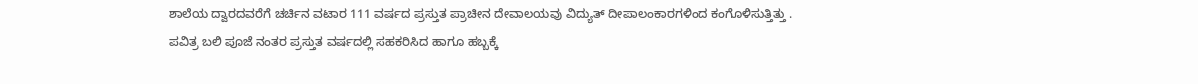ಶಾಲೆಯ ದ್ವಾರದವರೆಗೆ ಚರ್ಚಿನ ವಟಾರ 111 ವರ್ಷದ ಪ್ರಸ್ತುತ ಪ್ರಾಚೀನ ದೇವಾಲಯವು ವಿದ್ಯುತ್ ದೀಪಾಲಂಕಾರಗಳಿಂದ ಕಂಗೊಳಿಸುತ್ತಿತ್ತು .
ಪವಿತ್ರ ಬಲಿ ಪೂಜೆ ನಂತರ ಪ್ರಸ್ತುತ ವರ್ಷದಲ್ಲಿ ಸಹಕರಿಸಿದ ಹಾಗೂ ಹಬ್ಬಕ್ಕೆ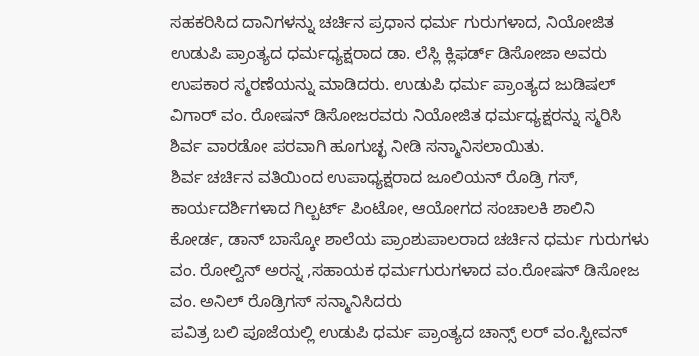ಸಹಕರಿಸಿದ ದಾನಿಗಳನ್ನು ಚರ್ಚಿನ ಪ್ರಧಾನ ಧರ್ಮ ಗುರುಗಳಾದ, ನಿಯೋಜಿತ ಉಡುಪಿ ಪ್ರಾಂತ್ಯದ ಧರ್ಮಧ್ಯಕ್ಷರಾದ ಡಾ. ಲೆಸ್ಲಿ ಕ್ಲಿಫರ್ಡ್ ಡಿಸೋಜಾ ಅವರು ಉಪಕಾರ ಸ್ಮರಣೆಯನ್ನು ಮಾಡಿದರು. ಉಡುಪಿ ಧರ್ಮ ಪ್ರಾಂತ್ಯದ ಜುಡಿಷಲ್ ವಿಗಾರ್ ವಂ. ರೋಷನ್ ಡಿಸೋಜರವರು ನಿಯೋಜಿತ ಧರ್ಮಧ್ಯಕ್ಷರನ್ನು ಸ್ಮರಿಸಿ ಶಿರ್ವ ವಾರಡೋ ಪರವಾಗಿ ಹೂಗುಚ್ಛ ನೀಡಿ ಸನ್ಮಾನಿಸಲಾಯಿತು.
ಶಿರ್ವ ಚರ್ಚಿನ ವತಿಯಿಂದ ಉಪಾಧ್ಯಕ್ಷರಾದ ಜೂಲಿಯನ್ ರೊಡ್ರಿ ಗಸ್, ಕಾರ್ಯದರ್ಶಿಗಳಾದ ಗಿಲ್ಬರ್ಟ್ ಪಿಂಟೋ, ಆಯೋಗದ ಸಂಚಾಲಕಿ ಶಾಲಿನಿ ಕೋರ್ಡ, ಡಾನ್ ಬಾಸ್ಕೋ ಶಾಲೆಯ ಪ್ರಾಂಶುಪಾಲರಾದ ಚರ್ಚಿನ ಧರ್ಮ ಗುರುಗಳು ವಂ. ರೋಲ್ವಿನ್ ಅರನ್ನ ,ಸಹಾಯಕ ಧರ್ಮಗುರುಗಳಾದ ವಂ.ರೋಷನ್ ಡಿಸೋಜ ವಂ. ಅನಿಲ್ ರೊಡ್ರಿಗಸ್ ಸನ್ಮಾನಿಸಿದರು
ಪವಿತ್ರ ಬಲಿ ಪೂಜೆಯಲ್ಲಿ ಉಡುಪಿ ಧರ್ಮ ಪ್ರಾಂತ್ಯದ ಚಾನ್ಸ್ ಲರ್ ವಂ.ಸ್ಟೀವನ್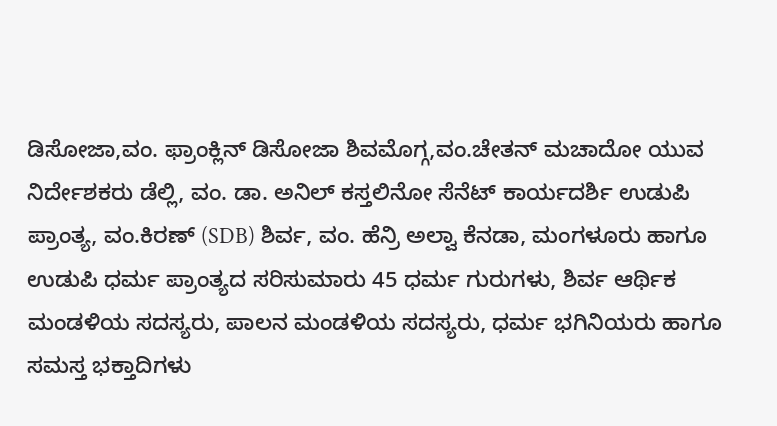ಡಿಸೋಜಾ,ವಂ. ಫ್ರಾಂಕ್ಲಿನ್ ಡಿಸೋಜಾ ಶಿವಮೊಗ್ಗ,ವಂ.ಚೇತನ್ ಮಚಾದೋ ಯುವ ನಿರ್ದೇಶಕರು ಡೆಲ್ಲಿ, ವಂ. ಡಾ. ಅನಿಲ್ ಕಸ್ತಲಿನೋ ಸೆನೆಟ್ ಕಾರ್ಯದರ್ಶಿ ಉಡುಪಿ ಪ್ರಾಂತ್ಯ, ವಂ.ಕಿರಣ್ (SDB) ಶಿರ್ವ, ವಂ. ಹೆನ್ರಿ ಅಲ್ವಾ ಕೆನಡಾ, ಮಂಗಳೂರು ಹಾಗೂ ಉಡುಪಿ ಧರ್ಮ ಪ್ರಾಂತ್ಯದ ಸರಿಸುಮಾರು 45 ಧರ್ಮ ಗುರುಗಳು, ಶಿರ್ವ ಆರ್ಥಿಕ ಮಂಡಳಿಯ ಸದಸ್ಯರು, ಪಾಲನ ಮಂಡಳಿಯ ಸದಸ್ಯರು, ಧರ್ಮ ಭಗಿನಿಯರು ಹಾಗೂ ಸಮಸ್ತ ಭಕ್ತಾದಿಗಳು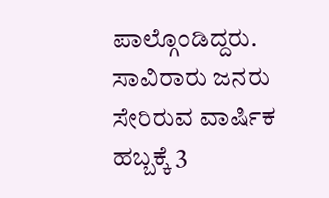ಪಾಲ್ಗೊಂಡಿದ್ದರು.
ಸಾವಿರಾರು ಜನರು ಸೇರಿರುವ ವಾರ್ಷಿಕ ಹಬ್ಬಕ್ಕೆ 3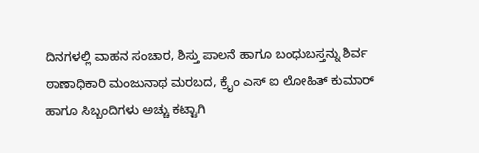ದಿನಗಳಲ್ಲಿ ವಾಹನ ಸಂಚಾರ, ಶಿಸ್ತು ಪಾಲನೆ ಹಾಗೂ ಬಂಧುಬಸ್ತನ್ನು ಶಿರ್ವ ಠಾಣಾಧಿಕಾರಿ ಮಂಜುನಾಥ ಮರಬದ, ಕ್ರೈಂ ಎಸ್ ಐ ಲೋಹಿತ್ ಕುಮಾರ್ ಹಾಗೂ ಸಿಬ್ಬಂದಿಗಳು ಅಚ್ಚು ಕಟ್ಟಾಗಿ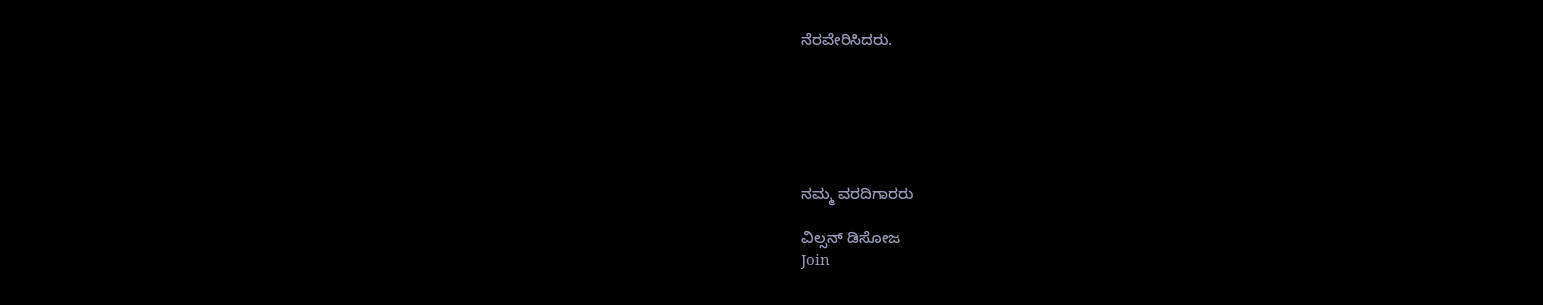ನೆರವೇರಿಸಿದರು.






ನಮ್ಮ ವರದಿಗಾರರು

ವಿಲ್ಸನ್ ಡಿಸೋಜ
Join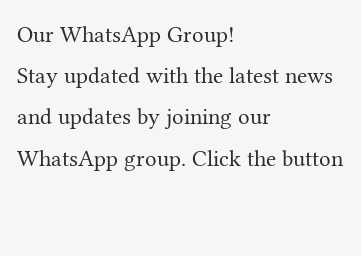Our WhatsApp Group!
Stay updated with the latest news and updates by joining our WhatsApp group. Click the button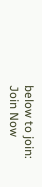below to join:
Join Now